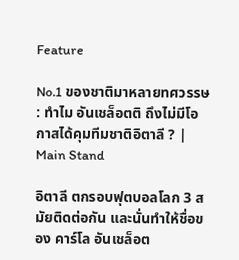Feature

No.1 ของชาติมาหลายทศวรรษ : ทำไม อันเชล็อตติ ถึงไม่มีโอกาสได้คุมทีมชาติอิตาลี ? | Main Stand

อิตาลี ตกรอบฟุตบอลโลก 3 สมัยติดต่อกัน และนั่นทำให้ชื่อของ คาร์โล อันเชล็อต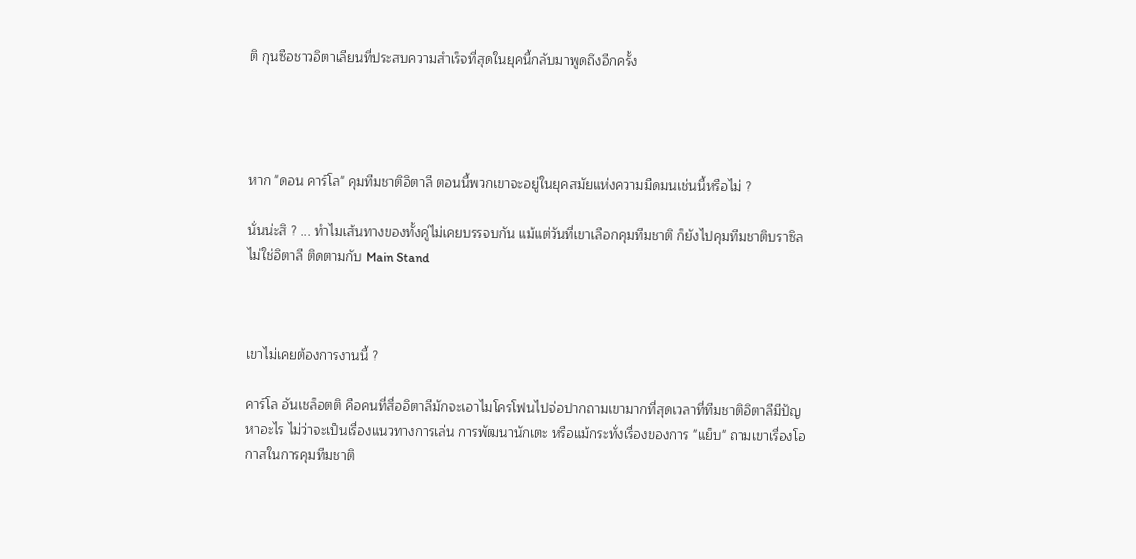ติ กุนซือชาวอิตาเลียนที่ประสบความสำเร็จที่สุดในยุคนี้กลับมาพูดถึงอีกครั้ง




หาก "ดอน คาร์โล" คุมทีมชาติอิตาลี ตอนนี้พวกเขาจะอยู่ในยุคสมัยแห่งความมืดมนเช่นนี้หรือไม่ ?

นั่นน่ะสิ ? ... ทำไมเส้นทางของทั้งคู่ไม่เคยบรรจบกัน แม้แต่วันที่เขาเลือกคุมทีมชาติ ก็ยังไปคุมทีมชาติบราซิลไม่ใช่อิตาลี ติดตามกับ Main Stand



เขาไม่เคยต้องการงานนี้ ?

คาร์โล อันเชล็อตติ คือคนที่สื่ออิตาลีมักจะเอาไมโครโฟนไปจ่อปากถามเขามากที่สุดเวลาที่ทีมชาติอิตาลีมีปัญหาอะไร ไม่ว่าจะเป็นเรื่องแนวทางการเล่น การพัฒนานักเตะ หรือแม้กระทั่งเรื่องของการ "แย็บ" ถามเขาเรื่องโอกาสในการคุมทีมชาติ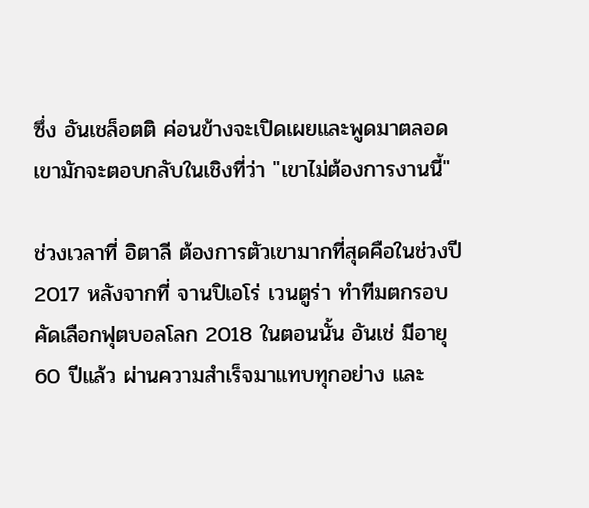ซึ่ง อันเชล็อตติ ค่อนข้างจะเปิดเผยและพูดมาตลอด เขามักจะตอบกลับในเชิงที่ว่า "เขาไม่ต้องการงานนี้"

ช่วงเวลาที่ อิตาลี ต้องการตัวเขามากที่สุดคือในช่วงปี 2017 หลังจากที่ จานปิเอโร่ เวนตูร่า ทำทีมตกรอบคัดเลือกฟุตบอลโลก 2018 ในตอนนั้น อันเช่ มีอายุ 60 ปีแล้ว ผ่านความสำเร็จมาแทบทุกอย่าง และ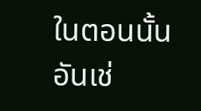ในตอนนั้น อันเช่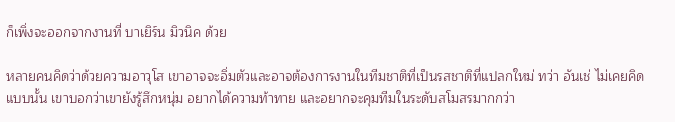ก็เพิ่งจะออกจากงานที่ บาเยิร์น มิวนิค ด้วย

หลายคนคิดว่าด้วยความอาวุโส เขาอาจจะอิ่มตัวและอาจต้องการงานในทีมชาติที่เป็นรสชาติที่แปลกใหม่ ทว่า อันเช่ ไม่เคยคิดแบบนั้น เขาบอกว่าเขายังรู้สึกหนุ่ม อยากได้ความท้าทาย และอยากจะคุมทีมในระดับสโมสรมากกว่า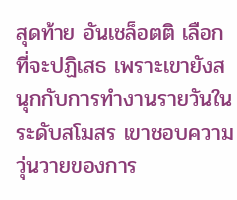สุดท้าย อันเชล็อตติ เลือกที่จะปฏิเสธ เพราะเขายังสนุกกับการทำงานรายวันในระดับสโมสร เขาชอบความวุ่นวายของการ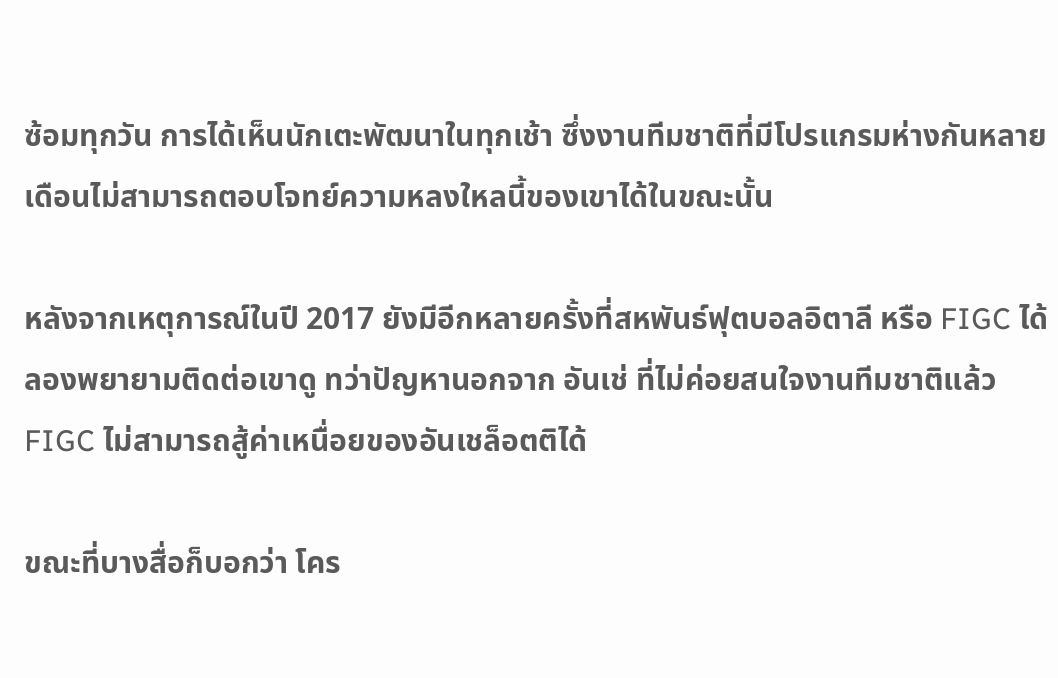ซ้อมทุกวัน การได้เห็นนักเตะพัฒนาในทุกเช้า ซึ่งงานทีมชาติที่มีโปรแกรมห่างกันหลายเดือนไม่สามารถตอบโจทย์ความหลงใหลนี้ของเขาได้ในขณะนั้น

หลังจากเหตุการณ์ในปี 2017 ยังมีอีกหลายครั้งที่สหพันธ์ฟุตบอลอิตาลี หรือ FIGC ได้ลองพยายามติดต่อเขาดู ทว่าปัญหานอกจาก อันเช่ ที่ไม่ค่อยสนใจงานทีมชาติแล้ว FIGC ไม่สามารถสู้ค่าเหนื่อยของอันเชล็อตติได้

ขณะที่บางสื่อก็บอกว่า โคร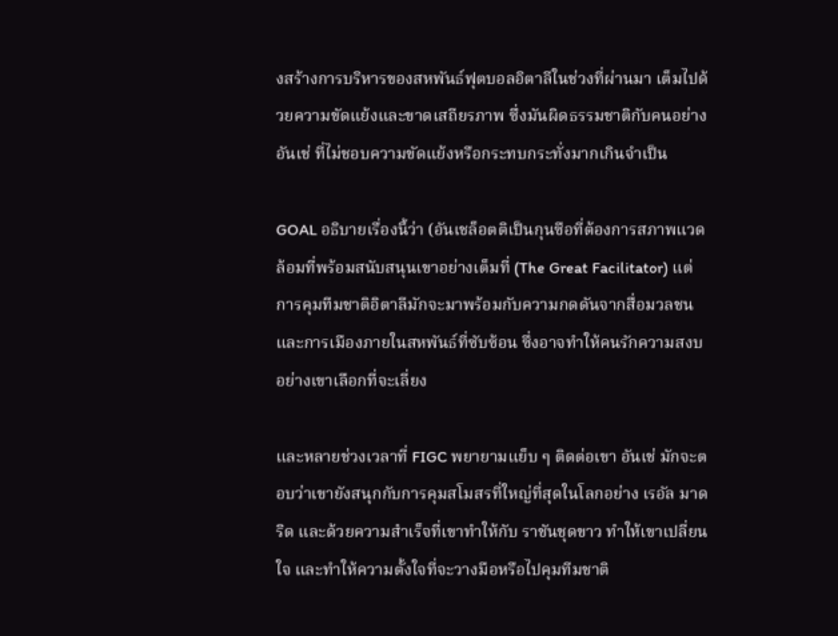งสร้างการบริหารของสหพันธ์ฟุตบอลอิตาลีในช่วงที่ผ่านมา เต็มไปด้วยความขัดแย้งและขาดเสถียรภาพ ซึ่งมันผิดธรรมชาติกับคนอย่าง อันเช่ ที่ไม่ชอบความขัดแย้งหรือกระทบกระทั่งมากเกินจำเป็น

GOAL อธิบายเรื่องนี้ว่า (อันเชล็อตติเป็นกุนซือที่ต้องการสภาพแวดล้อมที่พร้อมสนับสนุนเขาอย่างเต็มที่ (The Great Facilitator) แต่การคุมทีมชาติอิตาลีมักจะมาพร้อมกับความกดดันจากสื่อมวลชนและการเมืองภายในสหพันธ์ที่ซับซ้อน ซึ่งอาจทำให้คนรักความสงบอย่างเขาเลือกที่จะเลี่ยง

และหลายช่วงเวลาที่ FIGC พยายามแย็บ ๆ ติดต่อเขา อันเช่ มักจะตอบว่าเขายังสนุกกับการคุมสโมสรที่ใหญ่ที่สุดในโลกอย่าง เรอัล มาดริด และด้วยความสำเร็จที่เขาทำให้กับ ราชันชุดขาว ทำให้เขาเปลี่ยนใจ และทำให้ความตั้งใจที่จะวางมือหรือไปคุมทีมชาติ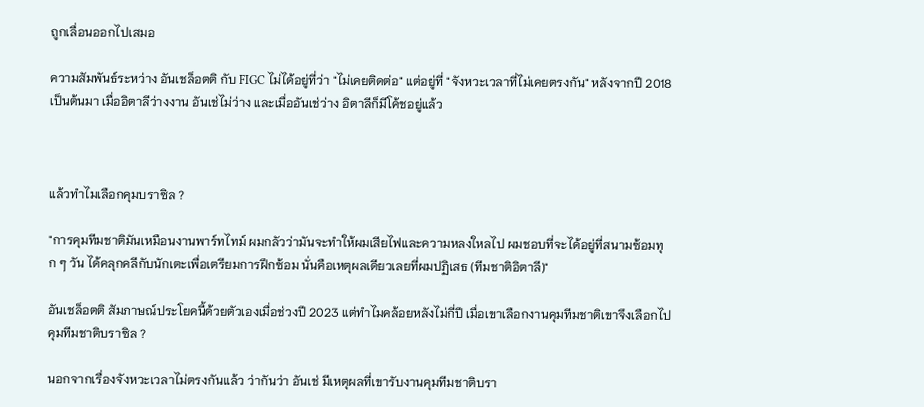ถูกเลื่อนออกไปเสมอ

ความสัมพันธ์ระหว่าง อันเชล็อตติ กับ FIGC ไม่ได้อยู่ที่ว่า "ไม่เคยติดต่อ" แต่อยู่ที่ "จังหวะเวลาที่ไม่เคยตรงกัน" หลังจากปี 2018 เป็นต้นมา เมื่ออิตาลีว่างงาน อันเช่ไม่ว่าง และเมื่ออันเช่ว่าง อิตาลีก็มีโค้ชอยู่แล้ว



แล้วทำไมเลือกคุมบราซิล ?

"การคุมทีมชาติมันเหมือนงานพาร์ทไทม์ ผมกลัวว่ามันจะทำให้ผมเสียไฟและความหลงใหลไป ผมชอบที่จะได้อยู่ที่สนามซ้อมทุก ๆ วัน ได้คลุกคลีกับนักเตะเพื่อเตรียมการฝึกซ้อม นั่นคือเหตุผลเดียวเลยที่ผมปฏิเสธ (ทีมชาติอิตาลี)"

อันเชล็อตติ สัมภาษณ์ประโยคนี้ด้วยตัวเองเมื่อช่วงปี 2023 แต่ทำไมคล้อยหลังไม่กี่ปี เมื่อเขาเลือกงานคุมทีมชาติเขาจึงเลือกไปคุมทีมชาติบราซิล ?

นอกจากเรื่องจังหวะเวลาไม่ตรงกันแล้ว ว่ากันว่า อันเช่ มีเหตุผลที่เขารับงานคุมทีมชาติบรา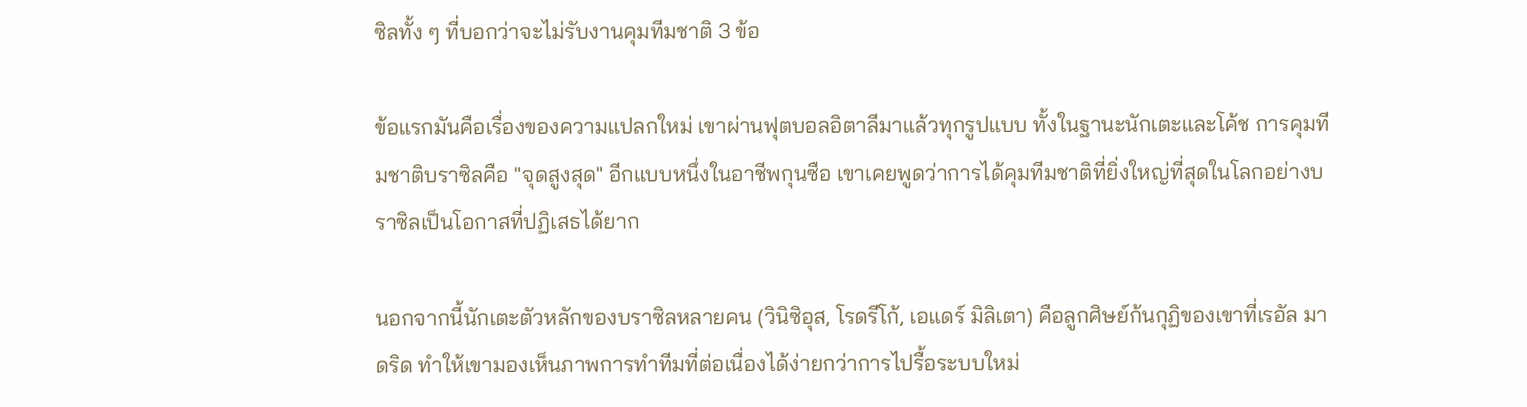ซิลทั้ง ๆ ที่บอกว่าจะไม่รับงานคุมทีมชาติ 3 ข้อ

ข้อแรกมันคือเรื่องของความแปลกใหม่ เขาผ่านฟุตบอลอิตาลีมาแล้วทุกรูปแบบ ทั้งในฐานะนักเตะและโค้ช การคุมทีมชาติบราซิลคือ "จุดสูงสุด" อีกแบบหนึ่งในอาชีพกุนซือ เขาเคยพูดว่าการได้คุมทีมชาติที่ยิ่งใหญ่ที่สุดในโลกอย่างบราซิลเป็นโอกาสที่ปฏิเสธได้ยาก

นอกจากนี้นักเตะตัวหลักของบราซิลหลายคน (วินิซิอุส, โรดรีโก้, เอแดร์ มิลิเตา) คือลูกศิษย์ก้นกุฏิของเขาที่เรอัล มาดริด ทำให้เขามองเห็นภาพการทำทีมที่ต่อเนื่องได้ง่ายกว่าการไปรื้อระบบใหม่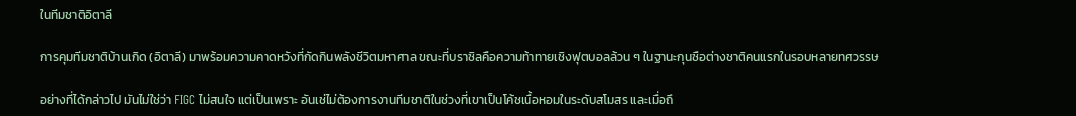ในทีมชาติอิตาลี

การคุมทีมชาติบ้านเกิด (อิตาลี) มาพร้อมความคาดหวังที่กัดกินพลังชีวิตมหาศาล ขณะที่บราซิลคือความท้าทายเชิงฟุตบอลล้วน ๆ ในฐานะกุนซือต่างชาติคนแรกในรอบหลายทศวรรษ

อย่างที่ได้กล่าวไป มันไม่ใช่ว่า FIGC ไม่สนใจ แต่เป็นเพราะ อันเช่ไม่ต้องการงานทีมชาติในช่วงที่เขาเป็นโค้ชเนื้อหอมในระดับสโมสร และเมื่อถึ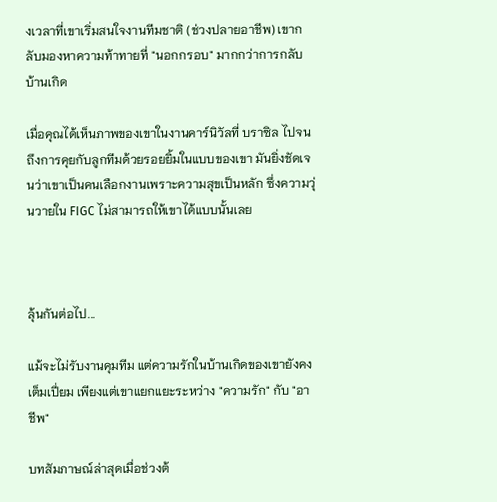งเวลาที่เขาเริ่มสนใจงานทีมชาติ (ช่วงปลายอาชีพ) เขากลับมองหาความท้าทายที่ "นอกกรอบ" มากกว่าการกลับบ้านเกิด

เมื่อคุณได้เห็นภาพของเขาในงานคาร์นิวัลที่ บราซิล ไปจนถึงการคุยกับลูกทีมด้วยรอยยิ้มในแบบของเขา มันยิ่งชัดเจนว่าเขาเป็นคนเลือกงานเพราะความสุขเป็นหลัก ซึ่งความวุ่นวายใน FIGC ไม่สามารถให้เขาได้แบบนั้นเลย



ลุ้นกันต่อไป...

แม้จะไม่รับงานคุมทีม แต่ความรักในบ้านเกิดของเขายังคงเต็มเปี่ยม เพียงแต่เขาแยกแยะระหว่าง "ความรัก" กับ "อาชีพ"

บทสัมภาษณ์ล่าสุดเมื่อช่วงต้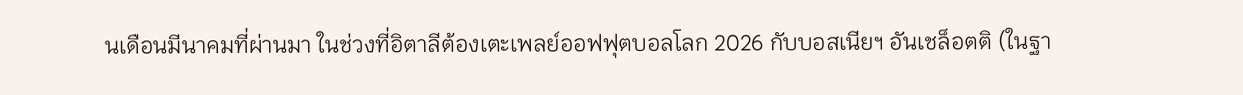นเดือนมีนาคมที่ผ่านมา ในช่วงที่อิตาลีต้องเตะเพลย์ออฟฟุตบอลโลก 2026 กับบอสเนียฯ อันเชล็อตติ (ในฐา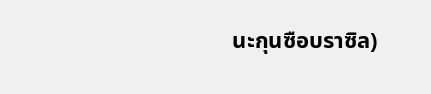นะกุนซือบราซิล)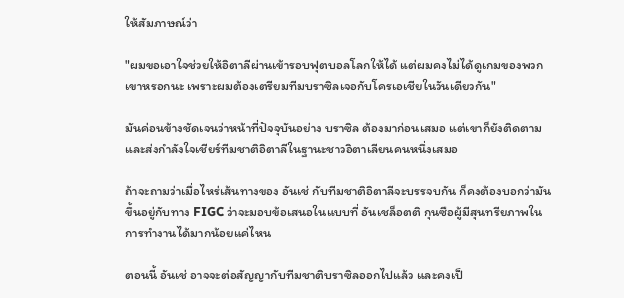ให้สัมภาษณ์ว่า

"ผมขอเอาใจช่วยให้อิตาลีผ่านเข้ารอบฟุตบอลโลกให้ได้ แต่ผมคงไม่ได้ดูเกมของพวกเขาหรอกนะ เพราะผมต้องเตรียมทีมบราซิลเจอกับโครเอเชียในวันเดียวกัน"

มันค่อนข้างชัดเจนว่าหน้าที่ปัจจุบันอย่าง บราซิล ต้องมาก่อนเสมอ แต่เขาก็ยังติดตามและส่งกำลังใจเชียร์ทีมชาติอิตาลีในฐานะชาวอิตาเลียนคนหนึ่งเสมอ

ถ้าจะถามว่าเมื่อไหร่เส้นทางของ อันเช่ กับทีมชาติอิตาลีจะบรรจบกัน ก็คงต้องบอกว่ามันขึ้นอยู่กับทาง FIGC ว่าจะมอบข้อเสนอในแบบที่ อันเชล็อตติ กุนซือผู้มีสุนทรียภาพในการทำงานได้มากน้อยแค่ไหน

ตอนนี้ อันเช่ อาจจะต่อสัญญากับทีมชาติบราซิลออกไปแล้ว และคงเป็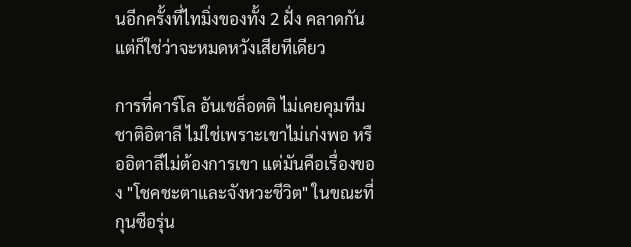นอีกครั้งที่ไทมิ่งของทั้ง 2 ฝั่ง คลาดกัน แต่ก็ใช่ว่าจะหมดหวังเสียทีเดียว

การที่คาร์โล อันเชล็อตติ ไม่เคยคุมทีมชาติอิตาลี ไม่ใช่เพราะเขาไม่เก่งพอ หรืออิตาลีไม่ต้องการเขา แต่มันคือเรื่องของ "โชคชะตาและจังหวะชีวิต" ในขณะที่กุนซือรุ่น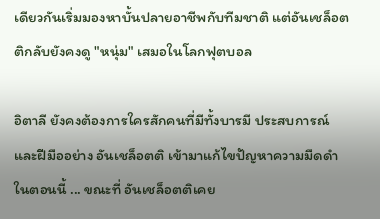เดียวกันเริ่มมองหาบั้นปลายอาชีพกับทีมชาติ แต่อันเชล็อตติกลับยังคงดู "หนุ่ม" เสมอในโลกฟุตบอล

อิตาลี ยังคงต้องการใครสักคนที่มีทั้งบารมี ประสบการณ์ และฝีมืออย่าง อันเชล็อตติ เข้ามาแก้ไขปัญหาความมืดดำในตอนนี้ ... ขณะที่ อันเชล็อตติเคย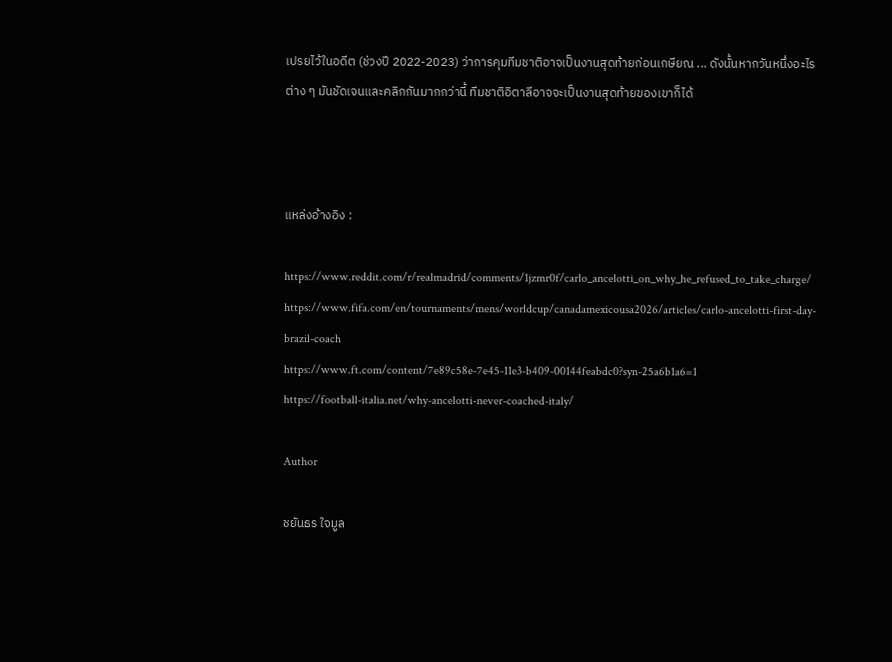เปรยไว้ในอดีต (ช่วงปี 2022-2023) ว่าการคุมทีมชาติอาจเป็นงานสุดท้ายก่อนเกษียณ ... ดังนั้นหากวันหนึ่งอะไรต่าง ๆ มันชัดเจนและคลิกกันมากกว่านี้ ทีมชาติอิตาลีอาจจะเป็นงานสุดท้ายของเขาก็ได้



แหล่งอ้างอิง :

https://www.reddit.com/r/realmadrid/comments/1jzmr0f/carlo_ancelotti_on_why_he_refused_to_take_charge/
https://www.fifa.com/en/tournaments/mens/worldcup/canadamexicousa2026/articles/carlo-ancelotti-first-day-brazil-coach
https://www.ft.com/content/7e89c58e-7e45-11e3-b409-00144feabdc0?syn-25a6b1a6=1
https://football-italia.net/why-ancelotti-never-coached-italy/

Author

ชยันธร ใจมูล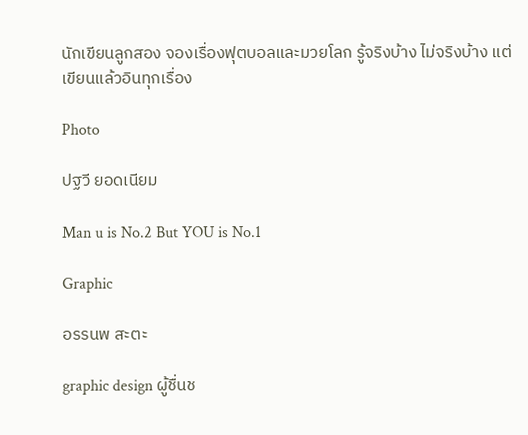นักเขียนลูกสอง จองเรื่องฟุตบอลและมวยโลก รู้จริงบ้าง ไม่จริงบ้าง แต่เขียนแล้วอินทุกเรื่อง

Photo

ปฐวี ยอดเนียม

Man u is No.2 But YOU is No.1

Graphic

อรรนพ สะตะ

graphic design ผู้ชื่นช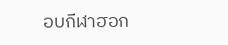อบกีฬาฮอก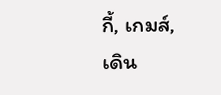กี้, เกมส์, เดิน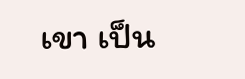เขา เป็น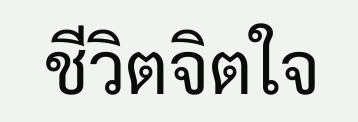ชีวิตจิตใจ